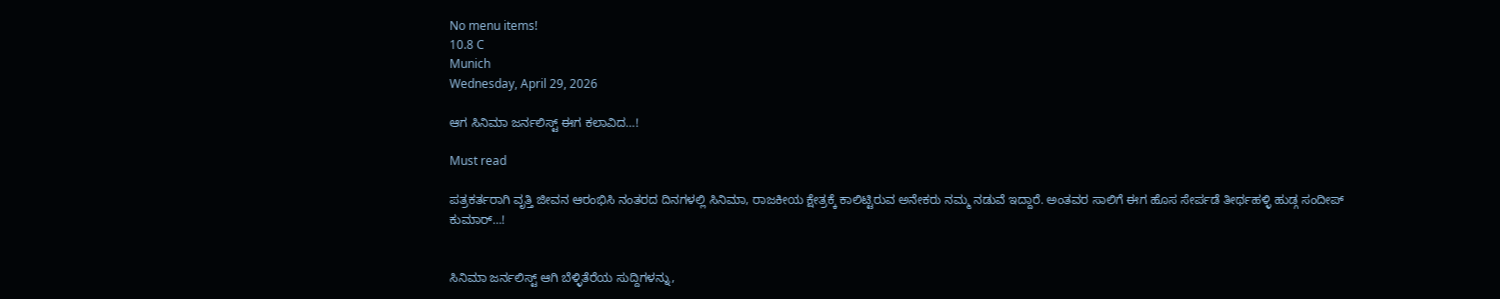No menu items!
10.8 C
Munich
Wednesday, April 29, 2026

ಆಗ ಸಿನಿಮಾ ಜರ್ನಲಿಸ್ಟ್ ಈಗ ಕಲಾವಿದ…!

Must read

ಪತ್ರಕರ್ತರಾಗಿ ವೃತ್ತಿ ಜೀವನ ಆರಂಭಿಸಿ ನಂತರದ ದಿನಗಳಲ್ಲಿ ಸಿನಿಮಾ, ರಾಜಕೀಯ ಕ್ಷೇತ್ರಕ್ಕೆ ಕಾಲಿಟ್ಟಿರುವ ಅನೇಕರು ನಮ್ಮ ನಡುವೆ ಇದ್ದಾರೆ. ಅಂತವರ ಸಾಲಿಗೆ ಈಗ ಹೊಸ ಸೇರ್ಪಡೆ ತೀರ್ಥಹಳ್ಳಿ ಹುಡ್ಗ ಸಂದೀಪ್ ಕುಮಾರ್…!


ಸಿನಿಮಾ ಜರ್ನಲಿಸ್ಟ್ ಆಗಿ ಬೆಳ್ಳಿತೆರೆಯ ಸುದ್ದಿಗಳನ್ನು,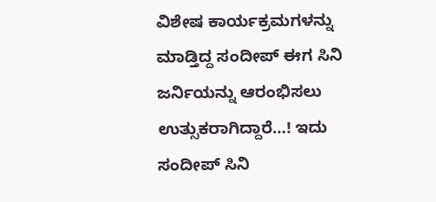ವಿಶೇಷ ಕಾರ್ಯಕ್ರಮಗಳನ್ನು ಮಾಡ್ತಿದ್ದ ಸಂದೀಪ್ ಈಗ ಸಿನಿ ಜರ್ನಿಯನ್ನು ಆರಂಭಿಸಲು ಉತ್ಸುಕರಾಗಿದ್ದಾರೆ…! ಇದು ಸಂದೀಪ್ ಸಿನಿ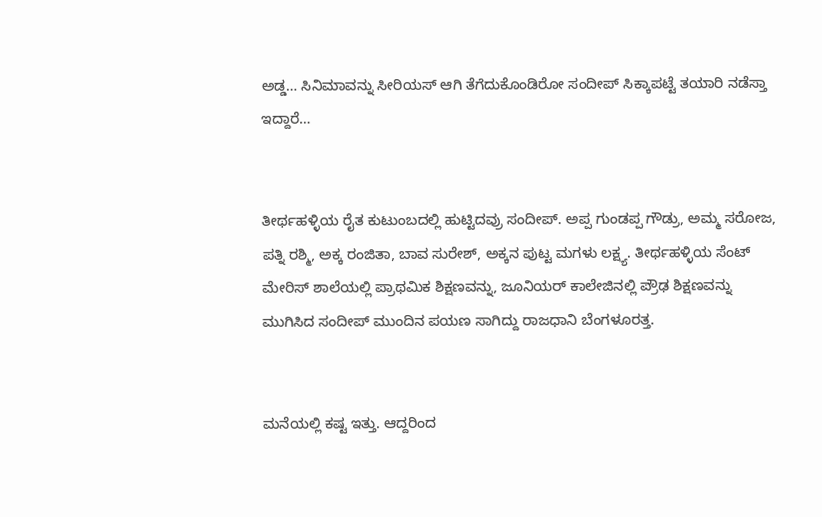ಅಡ್ಡ… ಸಿನಿಮಾವನ್ನು ಸೀರಿಯಸ್ ಆಗಿ ತೆಗೆದುಕೊಂಡಿರೋ ಸಂದೀಪ್ ಸಿಕ್ಕಾಪಟ್ಟೆ ತಯಾರಿ ನಡೆಸ್ತಾ ಇದ್ದಾರೆ…


ತೀರ್ಥಹಳ್ಳಿಯ ರೈತ ಕುಟುಂಬದಲ್ಲಿ ಹುಟ್ಟಿದವ್ರು ಸಂದೀಪ್. ಅಪ್ಪ ಗುಂಡಪ್ಪ ಗೌಡ್ರು, ಅಮ್ಮ ಸರೋಜ, ಪತ್ನಿ ರಶ್ಮಿ, ಅಕ್ಕ ರಂಜಿತಾ, ಬಾವ ಸುರೇಶ್, ಅಕ್ಕನ ಪುಟ್ಟ ಮಗಳು ಲಕ್ಷ್ಯ. ತೀರ್ಥಹಳ್ಳಿಯ ಸೆಂಟ್ ಮೇರಿಸ್ ಶಾಲೆಯಲ್ಲಿ ಪ್ರಾಥಮಿಕ ಶಿಕ್ಷಣವನ್ನು, ಜೂನಿಯರ್ ಕಾಲೇಜಿನಲ್ಲಿ ಪ್ರೌಢ ಶಿಕ್ಷಣವನ್ನು ಮುಗಿಸಿದ ಸಂದೀಪ್ ಮುಂದಿನ ಪಯಣ ಸಾಗಿದ್ದು ರಾಜಧಾನಿ ಬೆಂಗಳೂರತ್ತ.


ಮನೆಯಲ್ಲಿ ಕಷ್ಟ ಇತ್ತು. ಆದ್ದರಿಂದ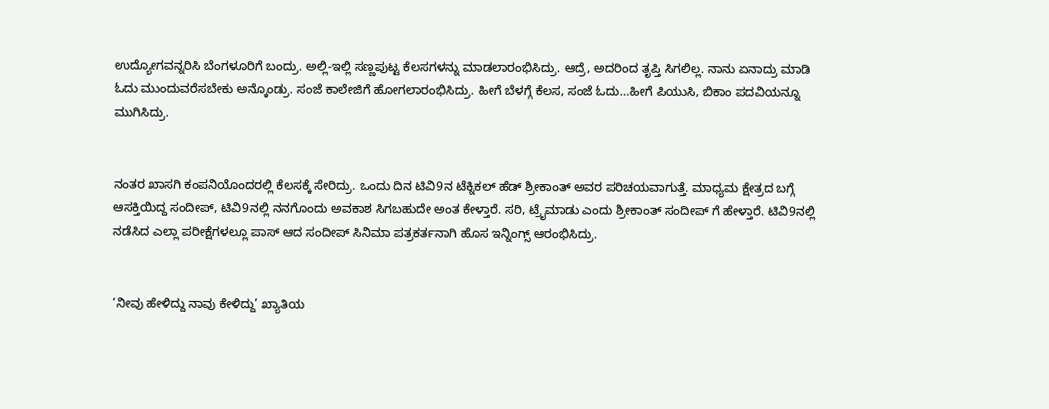ಉದ್ಯೋಗವನ್ನರಿಸಿ ಬೆಂಗಳೂರಿಗೆ ಬಂದ್ರು. ಅಲ್ಲಿ-ಇಲ್ಲಿ ಸಣ್ಣಪುಟ್ಟ ಕೆಲಸಗಳನ್ನು ಮಾಡಲಾರಂಭಿಸಿದ್ರು. ಆದ್ರೆ, ಅದರಿಂದ ತೃಪ್ತಿ ಸಿಗಲಿಲ್ಲ. ನಾನು ಏನಾದ್ರು ಮಾಡಿ ಓದು ಮುಂದುವರೆಸಬೇಕು ಅನ್ಕೊಂಡ್ರು. ಸಂಜೆ ಕಾಲೇಜಿಗೆ ಹೋಗಲಾರಂಭಿಸಿದ್ರು. ಹೀಗೆ ಬೆಳಗ್ಗೆ ಕೆಲಸ, ಸಂಜೆ ಓದು…ಹೀಗೆ ಪಿಯುಸಿ, ಬಿಕಾಂ ಪದವಿಯನ್ನೂ ಮುಗಿಸಿದ್ರು.


ನಂತರ ಖಾಸಗಿ ಕಂಪನಿಯೊಂದರಲ್ಲಿ ಕೆಲಸಕ್ಕೆ ಸೇರಿದ್ರು. ಒಂದು ದಿನ ಟಿವಿ9ನ ಟೆಕ್ನಿಕಲ್ ಹೆಡ್ ಶ್ರೀಕಾಂತ್ ಅವರ ಪರಿಚಯವಾಗುತ್ತೆ. ಮಾಧ್ಯಮ ಕ್ಷೇತ್ರದ ಬಗ್ಗೆ ಆಸಕ್ತಿಯಿದ್ದ ಸಂದೀಪ್, ಟಿವಿ9ನಲ್ಲಿ ನನಗೊಂದು ಅವಕಾಶ ಸಿಗಬಹುದೇ ಅಂತ ಕೇಳ್ತಾರೆ. ಸರಿ, ಟ್ರೈಮಾಡು ಎಂದು ಶ್ರೀಕಾಂತ್ ಸಂದೀಪ್ ಗೆ ಹೇಳ್ತಾರೆ. ಟಿವಿ9ನಲ್ಲಿ ನಡೆಸಿದ ಎಲ್ಲಾ ಪರೀಕ್ಷೆಗಳಲ್ಲೂ ಪಾಸ್ ಆದ ಸಂದೀಪ್ ಸಿನಿಮಾ ಪತ್ರಕರ್ತನಾಗಿ ಹೊಸ ಇನ್ನಿಂಗ್ಸ್ ಆರಂಭಿಸಿದ್ರು.


‘ನೀವು ಹೇಳಿದ್ದು ನಾವು ಕೇಳಿದ್ದು’ ಖ್ಯಾತಿಯ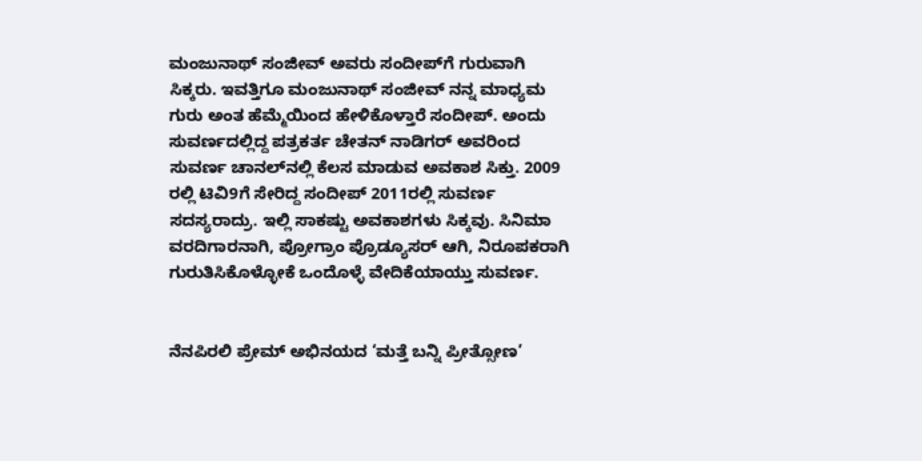ಮಂಜುನಾಥ್ ಸಂಜೀವ್ ಅವರು ಸಂದೀಪ್‍ಗೆ ಗುರುವಾಗಿ ಸಿಕ್ಕರು. ಇವತ್ತಿಗೂ ಮಂಜುನಾಥ್ ಸಂಜೀವ್ ನನ್ನ ಮಾಧ್ಯಮ ಗುರು ಅಂತ ಹೆಮ್ಮೆಯಿಂದ ಹೇಳಿಕೊಳ್ತಾರೆ ಸಂದೀಪ್. ಅಂದು ಸುವರ್ಣದಲ್ಲಿದ್ದ ಪತ್ರಕರ್ತ ಚೇತನ್ ನಾಡಿಗರ್ ಅವರಿಂದ ಸುವರ್ಣ ಚಾನಲ್‍ನಲ್ಲಿ ಕೆಲಸ ಮಾಡುವ ಅವಕಾಶ ಸಿಕ್ತು. 2009 ರಲ್ಲಿ ಟಿವಿ9ಗೆ ಸೇರಿದ್ದ ಸಂದೀಪ್ 2011ರಲ್ಲಿ ಸುವರ್ಣ ಸದಸ್ಯರಾದ್ರು. ಇಲ್ಲಿ ಸಾಕಷ್ಟು ಅವಕಾಶಗಳು ಸಿಕ್ಕವು. ಸಿನಿಮಾ ವರದಿಗಾರನಾಗಿ, ಪ್ರೋಗ್ರಾಂ ಪ್ರೊಡ್ಯೂಸರ್ ಆಗಿ, ನಿರೂಪಕರಾಗಿ ಗುರುತಿಸಿಕೊಳ್ಳೋಕೆ ಒಂದೊಳ್ಳೆ ವೇದಿಕೆಯಾಯ್ತು ಸುವರ್ಣ.


ನೆನಪಿರಲಿ ಪ್ರೇಮ್ ಅಭಿನಯದ ‘ಮತ್ತೆ ಬನ್ನಿ ಪ್ರೀತ್ಸೋಣ’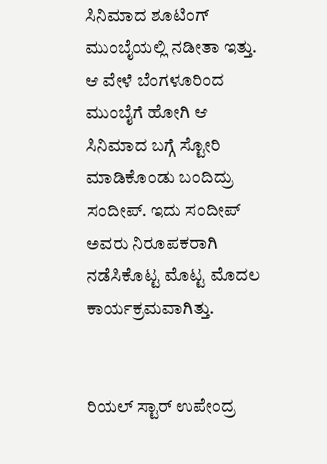ಸಿನಿಮಾದ ಶೂಟಿಂಗ್ ಮುಂಬೈಯಲ್ಲಿ ನಡೀತಾ ಇತ್ತು. ಆ ವೇಳೆ ಬೆಂಗಳೂರಿಂದ ಮುಂಬೈಗೆ ಹೋಗಿ ಆ ಸಿನಿಮಾದ ಬಗ್ಗೆ ಸ್ಟೋರಿ ಮಾಡಿಕೊಂಡು ಬಂದಿದ್ರು ಸಂದೀಪ್. ಇದು ಸಂದೀಪ್ ಅವರು ನಿರೂಪಕರಾಗಿ ನಡೆಸಿಕೊಟ್ಟ ಮೊಟ್ಟ ಮೊದಲ ಕಾರ್ಯಕ್ರಮವಾಗಿತ್ತು.


ರಿಯಲ್ ಸ್ಟಾರ್ ಉಪೇಂದ್ರ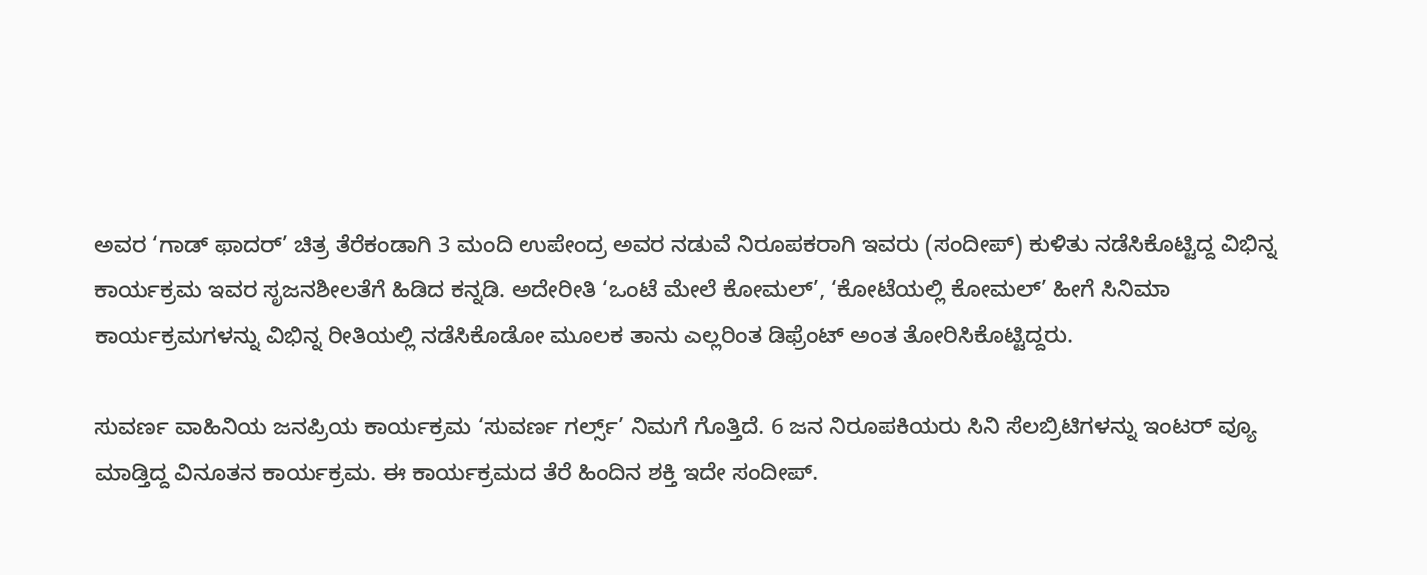ಅವರ ‘ಗಾಡ್ ಫಾದರ್’ ಚಿತ್ರ ತೆರೆಕಂಡಾಗಿ 3 ಮಂದಿ ಉಪೇಂದ್ರ ಅವರ ನಡುವೆ ನಿರೂಪಕರಾಗಿ ಇವರು (ಸಂದೀಪ್) ಕುಳಿತು ನಡೆಸಿಕೊಟ್ಟಿದ್ದ ವಿಭಿನ್ನ ಕಾರ್ಯಕ್ರಮ ಇವರ ಸೃಜನಶೀಲತೆಗೆ ಹಿಡಿದ ಕನ್ನಡಿ. ಅದೇರೀತಿ ‘ಒಂಟೆ ಮೇಲೆ ಕೋಮಲ್’, ‘ಕೋಟೆಯಲ್ಲಿ ಕೋಮಲ್’ ಹೀಗೆ ಸಿನಿಮಾ ಕಾರ್ಯಕ್ರಮಗಳನ್ನು ವಿಭಿನ್ನ ರೀತಿಯಲ್ಲಿ ನಡೆಸಿಕೊಡೋ ಮೂಲಕ ತಾನು ಎಲ್ಲರಿಂತ ಡಿಫ್ರೆಂಟ್ ಅಂತ ತೋರಿಸಿಕೊಟ್ಟಿದ್ದರು.

ಸುವರ್ಣ ವಾಹಿನಿಯ ಜನಪ್ರಿಯ ಕಾರ್ಯಕ್ರಮ ‘ಸುವರ್ಣ ಗರ್ಲ್ಸ್’ ನಿಮಗೆ ಗೊತ್ತಿದೆ. 6 ಜನ ನಿರೂಪಕಿಯರು ಸಿನಿ ಸೆಲಬ್ರಿಟಿಗಳನ್ನು ಇಂಟರ್ ವ್ಯೂ ಮಾಡ್ತಿದ್ದ ವಿನೂತನ ಕಾರ್ಯಕ್ರಮ. ಈ ಕಾರ್ಯಕ್ರಮದ ತೆರೆ ಹಿಂದಿನ ಶಕ್ತಿ ಇದೇ ಸಂದೀಪ್.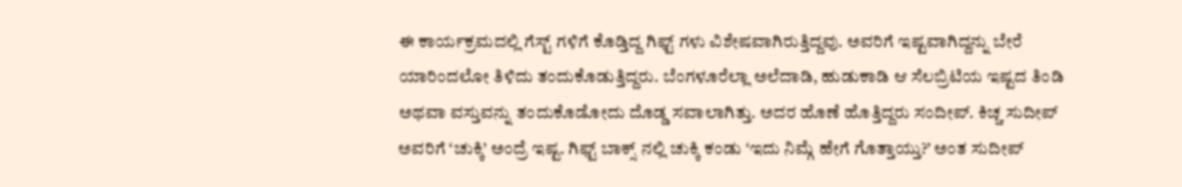ಈ ಕಾರ್ಯಕ್ರಮದಲ್ಲಿ ಗೆಸ್ಟ್ ಗಳಿಗೆ ಕೊಡ್ತಿದ್ದ ಗಿಫ್ಟ್ ಗಳು ವಿಶೇಷವಾಗಿರುತ್ತಿದ್ದವು. ಅವರಿಗೆ ಇಷ್ಟವಾಗಿದ್ದನ್ನು ಬೇರೆ ಯಾರಿಂದಲೋ ತಿಳಿದು ತಂದುಕೊಡುತ್ತಿದ್ದರು. ಬೆಂಗಳೂರೆಲ್ಲಾ ಅಲೆದಾಡಿ, ಹುಡುಕಾಡಿ ಆ ಸೆಲಬ್ರಿಟಿಯ ಇಷ್ಟದ ತಿಂಡಿ ಅಥವಾ ವಸ್ತುವನ್ನು ತಂದುಕೊಡೋದು ದೊಡ್ಡ ಸವಾಲಾಗಿತ್ತು. ಅದರ ಹೊಣೆ ಹೊತ್ತಿದ್ದರು ಸಂದೀಪ್. ಕಿಚ್ಚ ಸುದೀಪ್ ಅವರಿಗೆ ‘ಚುಕ್ಕಿ’ ಅಂದ್ರೆ ಇಷ್ಟ. ಗಿಫ್ಟ್ ಬಾಕ್ಸ್ ನಲ್ಲಿ ಚುಕ್ಕಿ ಕಂಡು ‘ಇದು ನಿಮ್ಗೆ ಹೇಗೆ ಗೊತ್ತಾಯ್ತು?’ ಅಂತ ಸುದೀಪ್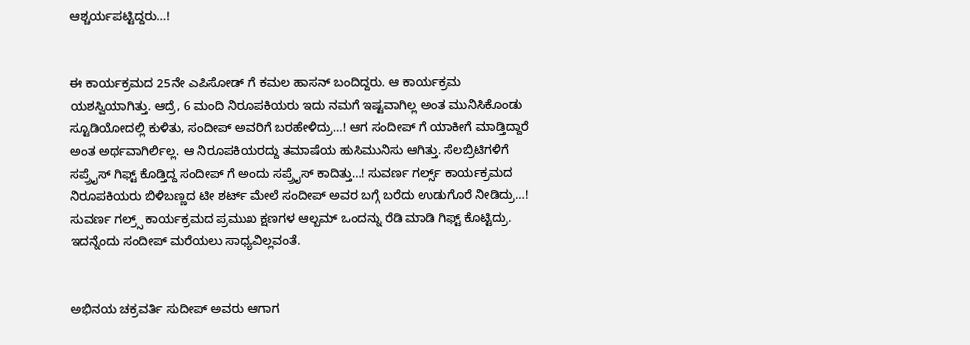ಆಶ್ಚರ್ಯಪಟ್ಟಿದ್ದರು…!


ಈ ಕಾರ್ಯಕ್ರಮದ 25ನೇ ಎಪಿಸೋಡ್ ಗೆ ಕಮಲ ಹಾಸನ್ ಬಂದಿದ್ದರು. ಆ ಕಾರ್ಯಕ್ರಮ ಯಶಸ್ವಿಯಾಗಿತ್ತು. ಆದ್ರೆ, 6 ಮಂದಿ ನಿರೂಪಕಿಯರು ಇದು ನಮಗೆ ಇಷ್ಟವಾಗಿಲ್ಲ ಅಂತ ಮುನಿಸಿಕೊಂಡು ಸ್ಟೂಡಿಯೋದಲ್ಲಿ ಕುಳಿತು, ಸಂದೀಪ್ ಅವರಿಗೆ ಬರಹೇಳಿದ್ರು…! ಆಗ ಸಂದೀಪ್ ಗೆ ಯಾಕೀಗೆ ಮಾಡ್ತಿದ್ದಾರೆ ಅಂತ ಅರ್ಥವಾಗಿರ್ಲಿಲ್ಲ. ಆ ನಿರೂಪಕಿಯರದ್ದು ತಮಾಷೆಯ ಹುಸಿಮುನಿಸು ಆಗಿತ್ತು. ಸೆಲಬ್ರಿಟಿಗಳಿಗೆ ಸಪ್ರ್ರೈಸ್ ಗಿಫ್ಟ್ ಕೊಡ್ತಿದ್ದ ಸಂದೀಪ್ ಗೆ ಅಂದು ಸಪ್ರ್ರೈಸ್ ಕಾದಿತ್ತು…! ಸುವರ್ಣ ಗರ್ಲ್ಸ್ ಕಾರ್ಯಕ್ರಮದ ನಿರೂಪಕಿಯರು ಬಿಳಿಬಣ್ಣದ ಟೀ ಶರ್ಟ್ ಮೇಲೆ ಸಂದೀಪ್ ಅವರ ಬಗ್ಗೆ ಬರೆದು ಉಡುಗೊರೆ ನೀಡಿದ್ರು…! ಸುವರ್ಣ ಗಲ್ರ್ಸ್ ಕಾರ್ಯಕ್ರಮದ ಪ್ರಮುಖ ಕ್ಷಣಗಳ ಆಲ್ಬಮ್ ಒಂದನ್ನು ರೆಡಿ ಮಾಡಿ ಗಿಫ್ಟ್ ಕೊಟ್ಟಿದ್ರು. ಇದನ್ನೆಂದು ಸಂದೀಪ್ ಮರೆಯಲು ಸಾಧ್ಯವಿಲ್ಲವಂತೆ.


ಅಭಿನಯ ಚಕ್ರವರ್ತಿ ಸುದೀಪ್ ಅವರು ಆಗಾಗ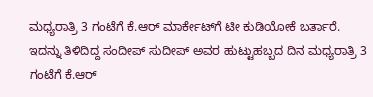ಮಧ್ಯರಾತ್ರಿ 3 ಗಂಟೆಗೆ ಕೆ.ಆರ್ ಮಾರ್ಕೇಟ್‍ಗೆ ಟೀ ಕುಡಿಯೋಕೆ ಬರ್ತಾರೆ. ಇದನ್ನು ತಿಳಿದಿದ್ದ ಸಂದೀಪ್ ಸುದೀಪ್ ಅವರ ಹುಟ್ಟುಹಬ್ಬದ ದಿನ ಮಧ್ಯರಾತ್ರಿ 3 ಗಂಟೆಗೆ ಕೆ.ಆರ್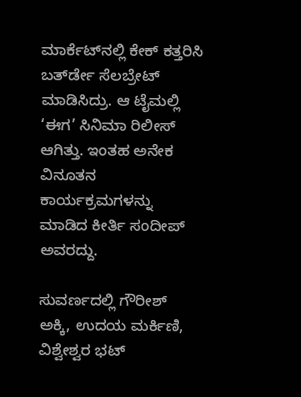ಮಾರ್ಕೆಟ್‍ನಲ್ಲಿ ಕೇಕ್ ಕತ್ತರಿಸಿ ಬರ್ತ್‍ಡೇ ಸೆಲಬ್ರೇಟ್ ಮಾಡಿಸಿದ್ರು. ಆ ಟೈಮಲ್ಲಿ ‘ಈಗ’ ಸಿನಿಮಾ ರಿಲೀಸ್ ಆಗಿತ್ತು. ಇಂತಹ ಅನೇಕ ವಿನೂತನ ಕಾರ್ಯಕ್ರಮಗಳನ್ನು ಮಾಡಿದ ಕೀರ್ತಿ ಸಂದೀಪ್ ಅವರದ್ದು.

ಸುವರ್ಣದಲ್ಲಿ ಗೌರೀಶ್ ಅಕ್ಕಿ, ಉದಯ ಮರ್ಕಿಣಿ, ವಿಶ್ವೇಶ್ವರ ಭಟ್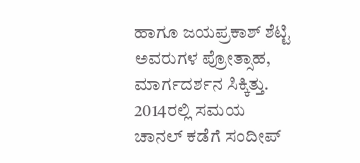ಹಾಗೂ ಜಯಪ್ರಕಾಶ್ ಶೆಟ್ಟಿ ಅವರುಗಳ ಪ್ರೋತ್ಸಾಹ, ಮಾರ್ಗದರ್ಶನ ಸಿಕ್ಕಿತ್ತು. 2014ರಲ್ಲಿ ಸಮಯ ಚಾನಲ್ ಕಡೆಗೆ ಸಂದೀಪ್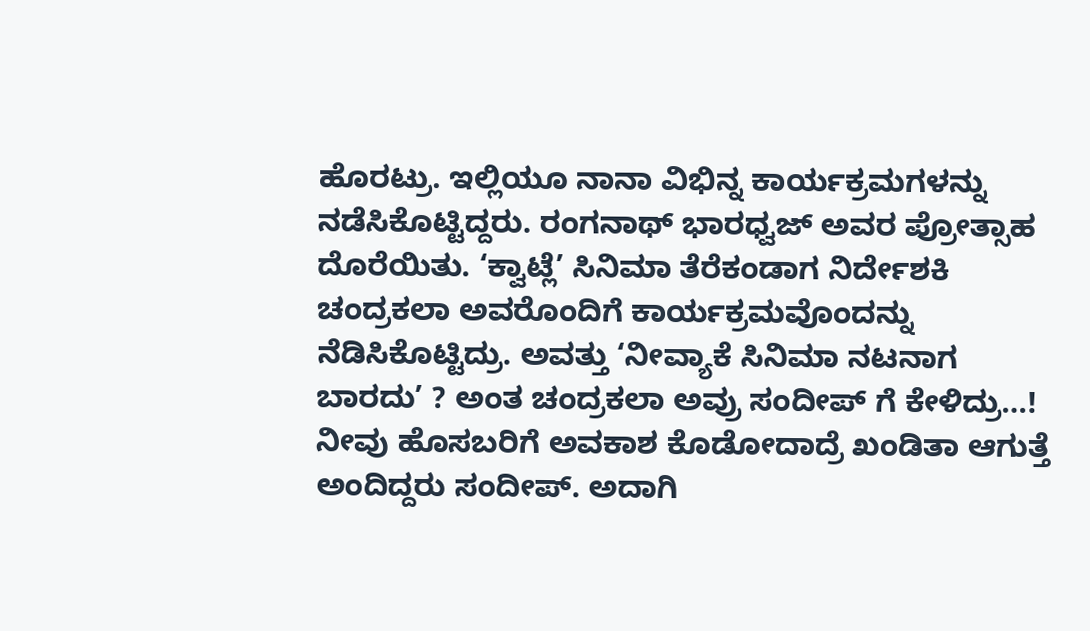ಹೊರಟ್ರು. ಇಲ್ಲಿಯೂ ನಾನಾ ವಿಭಿನ್ನ ಕಾರ್ಯಕ್ರಮಗಳನ್ನು ನಡೆಸಿಕೊಟ್ಟಿದ್ದರು. ರಂಗನಾಥ್ ಭಾರಧ್ವಜ್ ಅವರ ಪ್ರೋತ್ಸಾಹ ದೊರೆಯಿತು. ‘ಕ್ವಾಟ್ಲೆ’ ಸಿನಿಮಾ ತೆರೆಕಂಡಾಗ ನಿರ್ದೇಶಕಿ ಚಂದ್ರಕಲಾ ಅವರೊಂದಿಗೆ ಕಾರ್ಯಕ್ರಮವೊಂದನ್ನು ನೆಡಿಸಿಕೊಟ್ಟಿದ್ರು. ಅವತ್ತು ‘ನೀವ್ಯಾಕೆ ಸಿನಿಮಾ ನಟನಾಗ ಬಾರದು’ ? ಅಂತ ಚಂದ್ರಕಲಾ ಅವ್ರು ಸಂದೀಪ್ ಗೆ ಕೇಳಿದ್ರು…! ನೀವು ಹೊಸಬರಿಗೆ ಅವಕಾಶ ಕೊಡೋದಾದ್ರೆ ಖಂಡಿತಾ ಆಗುತ್ತೆ ಅಂದಿದ್ದರು ಸಂದೀಪ್. ಅದಾಗಿ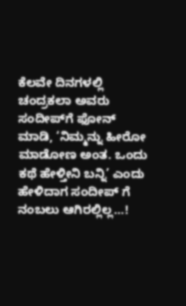ಕೆಲವೇ ದಿನಗಳಲ್ಲಿ ಚಂದ್ರಕಲಾ ಅವರು ಸಂದೀಪ್‍ಗೆ ಫೋನ್ ಮಾಡಿ, ‘ನಿಮ್ಮನ್ನು ಹೀರೋ ಮಾಡೋಣ ಅಂತ. ಒಂದು ಕಥೆ ಹೇಳ್ತೀನಿ ಬನ್ನಿ’ ಎಂದು ಹೇಳಿದಾಗ ಸಂದೀಪ್ ಗೆ ನಂಬಲು ಆಗಿರಲ್ಲಿಲ್ಲ…!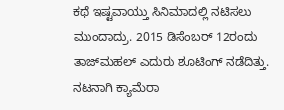ಕಥೆ ಇಷ್ಟವಾಯ್ತು ಸಿನಿಮಾದಲ್ಲಿ ನಟಿಸಲು ಮುಂದಾದ್ರು. 2015 ಡಿಸೆಂಬರ್ 12ರಂದು ತಾಜ್‍ಮಹಲ್ ಎದುರು ಶೂಟಿಂಗ್ ನಡೆದಿತ್ತು. ನಟನಾಗಿ ಕ್ಯಾಮೆರಾ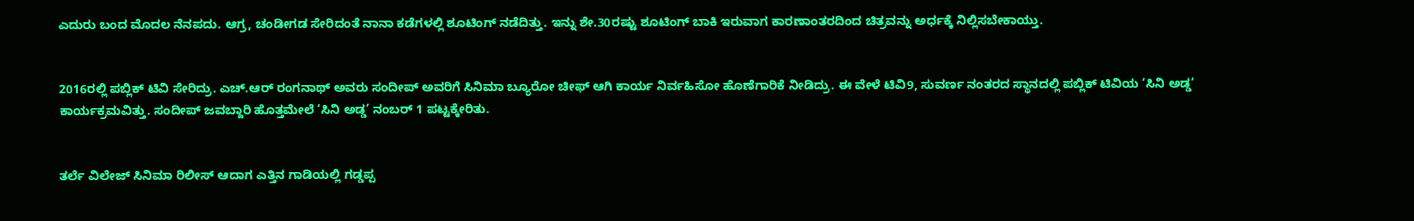ಎದುರು ಬಂದ ಮೊದಲ ನೆನಪದು. ಆಗ್ರ, ಚಂಡೀಗಡ ಸೇರಿದಂತೆ ನಾನಾ ಕಡೆಗಳಲ್ಲಿ ಶೂಟಿಂಗ್ ನಡೆದಿತ್ತು. ಇನ್ನು ಶೇ.30ರಷ್ಟು ಶೂಟಿಂಗ್ ಬಾಕಿ ಇರುವಾಗ ಕಾರಣಾಂತರದಿಂದ ಚಿತ್ರವನ್ನು ಅರ್ಧಕ್ಕೆ ನಿಲ್ಲಿಸಬೇಕಾಯ್ತು.


2016ರಲ್ಲಿ ಪಬ್ಲಿಕ್ ಟಿವಿ ಸೇರಿದ್ರು. ಎಚ್.ಆರ್ ರಂಗನಾಥ್ ಅವರು ಸಂದೀಪ್ ಅವರಿಗೆ ಸಿನಿಮಾ ಬ್ಯೂರೋ ಚೀಫ್ ಆಗಿ ಕಾರ್ಯ ನಿರ್ವಹಿಸೋ ಹೊಣೆಗಾರಿಕೆ ನೀಡಿದ್ರು. ಈ ವೇಳೆ ಟಿವಿ9, ಸುವರ್ಣ ನಂತರದ ಸ್ಥಾನದಲ್ಲಿ ಪಬ್ಲಿಕ್ ಟಿವಿಯ ‘ಸಿನಿ ಅಡ್ಡ’ ಕಾರ್ಯಕ್ರಮವಿತ್ತು. ಸಂದೀಪ್ ಜವಬ್ದಾರಿ ಹೊತ್ತಮೇಲೆ ‘ಸಿನಿ ಅಡ್ಡ’ ನಂಬರ್ 1 ಪಟ್ಟಕ್ಕೇರಿತು.


ತರ್ಲೆ ವಿಲೇಜ್ ಸಿನಿಮಾ ರಿಲೀಸ್ ಆದಾಗ ಎತ್ತಿನ ಗಾಡಿಯಲ್ಲಿ ಗಡ್ಡಪ್ಪ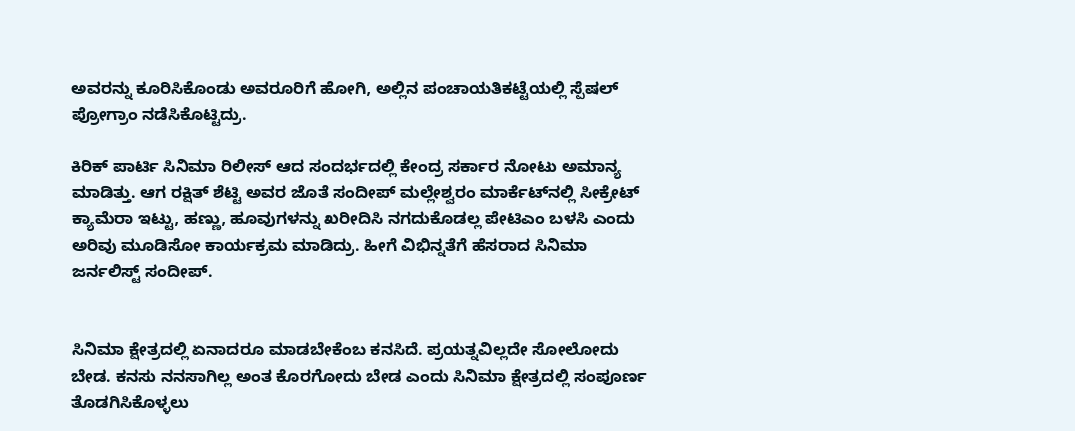ಅವರನ್ನು ಕೂರಿಸಿಕೊಂಡು ಅವರೂರಿಗೆ ಹೋಗಿ, ಅಲ್ಲಿನ ಪಂಚಾಯತಿಕಟ್ಟೆಯಲ್ಲಿ ಸ್ಪೆಷಲ್ ಪ್ರೋಗ್ರಾಂ ನಡೆಸಿಕೊಟ್ಟಿದ್ರು.

ಕಿರಿಕ್ ಪಾರ್ಟಿ ಸಿನಿಮಾ ರಿಲೀಸ್ ಆದ ಸಂದರ್ಭದಲ್ಲಿ ಕೇಂದ್ರ ಸರ್ಕಾರ ನೋಟು ಅಮಾನ್ಯ ಮಾಡಿತ್ತು. ಆಗ ರಕ್ಷಿತ್ ಶೆಟ್ಟಿ ಅವರ ಜೊತೆ ಸಂದೀಪ್ ಮಲ್ಲೇಶ್ವರಂ ಮಾರ್ಕೆಟ್‍ನಲ್ಲಿ ಸೀಕ್ರೇಟ್ ಕ್ಯಾಮೆರಾ ಇಟ್ಟು, ಹಣ್ಣು, ಹೂವುಗಳನ್ನು ಖರೀದಿಸಿ ನಗದುಕೊಡಲ್ಲ ಪೇಟಿಎಂ ಬಳಸಿ ಎಂದು ಅರಿವು ಮೂಡಿಸೋ ಕಾರ್ಯಕ್ರಮ ಮಾಡಿದ್ರು. ಹೀಗೆ ವಿಭಿನ್ನತೆಗೆ ಹೆಸರಾದ ಸಿನಿಮಾ ಜರ್ನಲಿಸ್ಟ್ ಸಂದೀಪ್.


ಸಿನಿಮಾ ಕ್ಷೇತ್ರದಲ್ಲಿ ಏನಾದರೂ ಮಾಡಬೇಕೆಂಬ ಕನಸಿದೆ. ಪ್ರಯತ್ನವಿಲ್ಲದೇ ಸೋಲೋದು ಬೇಡ. ಕನಸು ನನಸಾಗಿಲ್ಲ ಅಂತ ಕೊರಗೋದು ಬೇಡ ಎಂದು ಸಿನಿಮಾ ಕ್ಷೇತ್ರದಲ್ಲಿ ಸಂಪೂರ್ಣ ತೊಡಗಿಸಿಕೊಳ್ಳಲು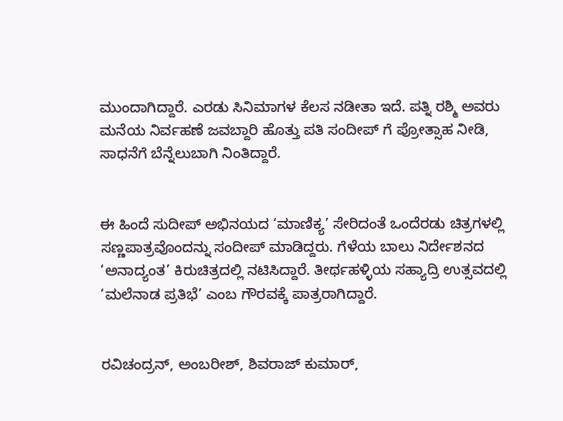ಮುಂದಾಗಿದ್ದಾರೆ. ಎರಡು ಸಿನಿಮಾಗಳ ಕೆಲಸ ನಡೀತಾ ಇದೆ. ಪತ್ನಿ ರಶ್ಮಿ ಅವರು ಮನೆಯ ನಿರ್ವಹಣೆ ಜವಬ್ದಾರಿ ಹೊತ್ತು ಪತಿ ಸಂದೀಪ್ ಗೆ ಪ್ರೋತ್ಸಾಹ ನೀಡಿ, ಸಾಧನೆಗೆ ಬೆನ್ನೆಲುಬಾಗಿ ನಿಂತಿದ್ದಾರೆ.


ಈ ಹಿಂದೆ ಸುದೀಪ್ ಅಭಿನಯದ ‘ಮಾಣಿಕ್ಯ’ ಸೇರಿದಂತೆ ಒಂದೆರಡು ಚಿತ್ರಗಳಲ್ಲಿ ಸಣ್ಣಪಾತ್ರವೊಂದನ್ನು ಸಂದೀಪ್ ಮಾಡಿದ್ದರು. ಗೆಳೆಯ ಬಾಲು ನಿರ್ದೇಶನದ ‘ಅನಾದ್ಯಂತ’ ಕಿರುಚಿತ್ರದಲ್ಲಿ ನಟಿಸಿದ್ದಾರೆ. ತೀರ್ಥಹಳ್ಳಿಯ ಸಹ್ಯಾದ್ರಿ ಉತ್ಸವದಲ್ಲಿ ‘ಮಲೆನಾಡ ಪ್ರತಿಭೆ’ ಎಂಬ ಗೌರವಕ್ಕೆ ಪಾತ್ರರಾಗಿದ್ದಾರೆ.


ರವಿಚಂದ್ರನ್, ಅಂಬರೀಶ್, ಶಿವರಾಜ್ ಕುಮಾರ್,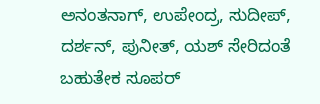ಅನಂತನಾಗ್, ಉಪೇಂದ್ರ, ಸುದೀಪ್, ದರ್ಶನ್, ಪುನೀತ್, ಯಶ್ ಸೇರಿದಂತೆ ಬಹುತೇಕ ಸೂಪರ್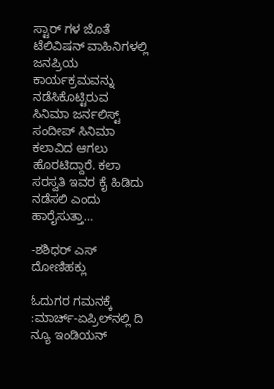ಸ್ಟಾರ್ ಗಳ ಜೊತೆ ಟೆಲಿವಿಷನ್ ವಾಹಿನಿಗಳಲ್ಲಿ ಜನಪ್ರಿಯ ಕಾರ್ಯಕ್ರಮವನ್ನು ನಡೆಸಿಕೊಟ್ಟಿರುವ ಸಿನಿಮಾ ಜರ್ನಲಿಸ್ಟ್ ಸಂದೀಪ್ ಸಿನಿಮಾ ಕಲಾವಿದ ಆಗಲು ಹೊರಟಿದ್ದಾರೆ. ಕಲಾ ಸರಸ್ವತಿ ಇವರ ಕೈ ಹಿಡಿದು ನಡೆಸಲಿ ಎಂದು ಹಾರೈಸುತ್ತಾ…

-ಶಶಿಧರ್ ಎಸ್ ದೋಣಿಹಕ್ಲು

ಓದುಗರ ಗಮನಕ್ಕೆ :ಮಾರ್ಚ್-ಏಪ್ರಿಲ್‍ನಲ್ಲಿ ದಿ ನ್ಯೂ ಇಂಡಿಯನ್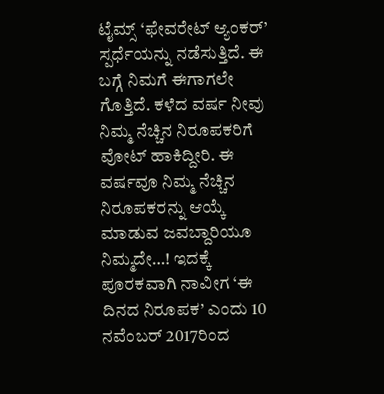ಟೈಮ್ಸ್ ‘ಫೇವರೇಟ್ ಆ್ಯಂಕರ್’ ಸ್ಪರ್ಧೆಯನ್ನು ನಡೆಸುತ್ತಿದೆ. ಈ ಬಗ್ಗೆ ನಿಮಗೆ ಈಗಾಗಲೇ ಗೊತ್ತಿದೆ. ಕಳೆದ ವರ್ಷ ನೀವು ನಿಮ್ಮ ನೆಚ್ಚಿನ ನಿರೂಪಕರಿಗೆ ವೋಟ್ ಹಾಕಿದ್ದೀರಿ. ಈ ವರ್ಷವೂ ನಿಮ್ಮ ನೆಚ್ಚಿನ ನಿರೂಪಕರನ್ನು ಆಯ್ಕೆ ಮಾಡುವ ಜವಬ್ದಾರಿಯೂ ನಿಮ್ಮದೇ…! ಇದಕ್ಕೆ ಪೂರಕವಾಗಿ ನಾವೀಗ ‘ಈ ದಿನದ ನಿರೂಪಕ’ ಎಂದು 10 ನವೆಂಬರ್ 2017ರಿಂದ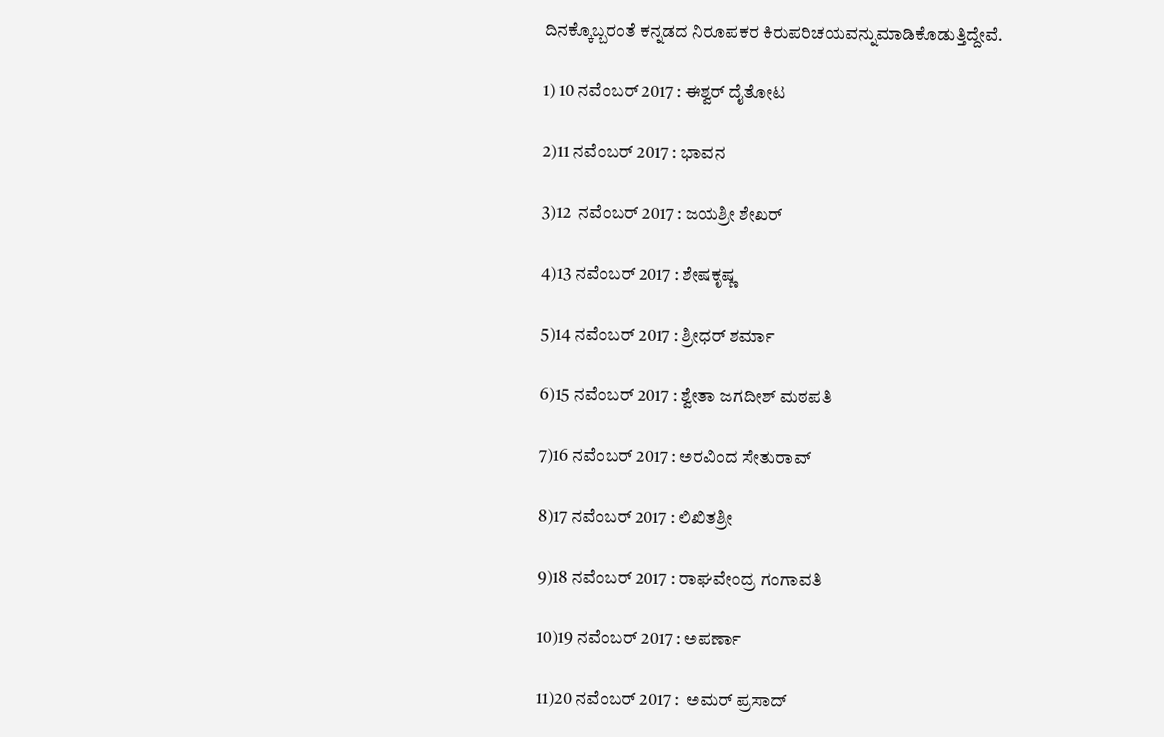ದಿನಕ್ಕೊಬ್ಬರಂತೆ ಕನ್ನಡದ ನಿರೂಪಕರ ಕಿರುಪರಿಚಯವನ್ನುಮಾಡಿಕೊಡುತ್ತಿದ್ದೇವೆ.

1) 10 ನವೆಂಬರ್ 2017 : ಈಶ್ವರ್ ದೈತೋಟ

2)11 ನವೆಂಬರ್ 2017 : ಭಾವನ

3)12  ನವೆಂಬರ್ 2017 : ಜಯಶ್ರೀ ಶೇಖರ್

4)13 ನವೆಂಬರ್ 2017 : ಶೇಷಕೃಷ್ಣ

5)14 ನವೆಂಬರ್ 2017 : ಶ್ರೀಧರ್ ಶರ್ಮಾ

6)15 ನವೆಂಬರ್ 2017 : ಶ್ವೇತಾ ಜಗದೀಶ್ ಮಠಪತಿ

7)16 ನವೆಂಬರ್ 2017 : ಅರವಿಂದ ಸೇತುರಾವ್

8)17 ನವೆಂಬರ್ 2017 : ಲಿಖಿತಶ್ರೀ

9)18 ನವೆಂಬರ್ 2017 : ರಾಘವೇಂದ್ರ ಗಂಗಾವತಿ

10)19 ನವೆಂಬರ್ 2017 : ಅಪರ್ಣಾ

11)20 ನವೆಂಬರ್ 2017 :  ಅಮರ್ ಪ್ರಸಾದ್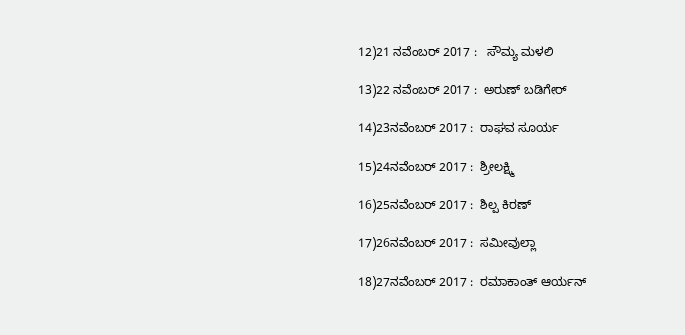12)21 ನವೆಂಬರ್ 2017 :   ಸೌಮ್ಯ ಮಳಲಿ

13)22 ನವೆಂಬರ್ 2017 :  ಅರುಣ್ ಬಡಿಗೇರ್

14)23ನವೆಂಬರ್ 2017 :  ರಾಘವ ಸೂರ್ಯ

15)24ನವೆಂಬರ್ 2017 :  ಶ್ರೀಲಕ್ಷ್ಮಿ

16)25ನವೆಂಬರ್ 2017 :  ಶಿಲ್ಪ ಕಿರಣ್

17)26ನವೆಂಬರ್ 2017 :  ಸಮೀವುಲ್ಲಾ

18)27ನವೆಂಬರ್ 2017 :  ರಮಾಕಾಂತ್ ಆರ್ಯನ್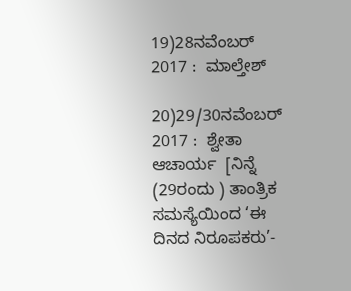19)28ನವೆಂಬರ್ 2017 :  ಮಾಲ್ತೇಶ್

20)29/30ನವೆಂಬರ್ 2017 :  ಶ್ವೇತಾ ಆಚಾರ್ಯ  [ನಿನ್ನೆ (29ರಂದು ) ತಾಂತ್ರಿಕ ಸಮಸ್ಯೆಯಿಂದ ‘ಈ ದಿನದ ನಿರೂಪಕರು’-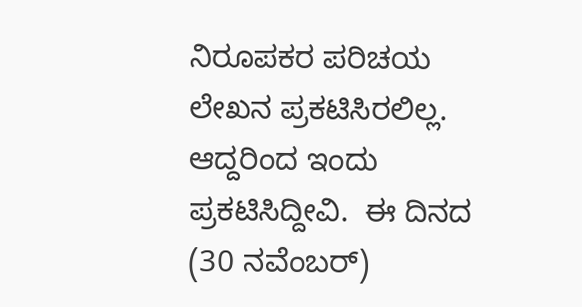ನಿರೂಪಕರ ಪರಿಚಯ ಲೇಖನ ಪ್ರಕಟಿಸಿರಲಿಲ್ಲ. ಆದ್ದರಿಂದ ಇಂದು ಪ್ರಕಟಿಸಿದ್ದೀವಿ.  ಈ ದಿನದ (30 ನವೆಂಬರ್)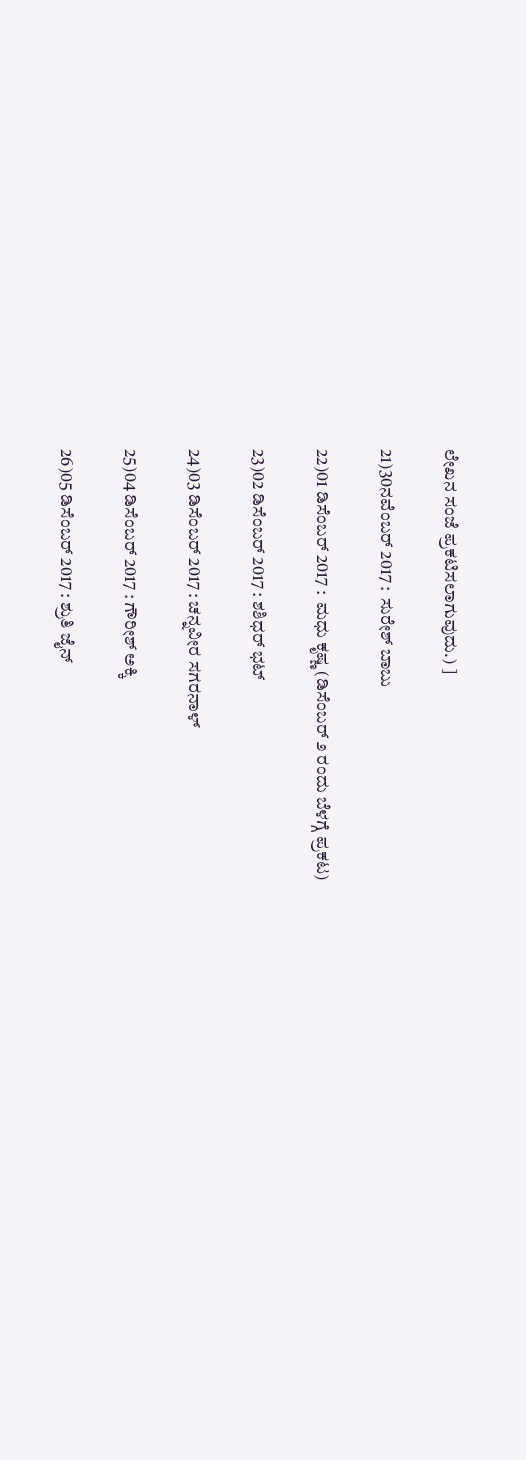ಲೇಖನ ಸಂಜೆ ಪ್ರಕಟಿಸಲಾಗುವುದು.) ]

21)30ನವೆಂಬರ್ 2017 :  ಸುರೇಶ್ ಬಾಬು

22)01 ಡಿಸೆಂಬರ್ 2017 :  ಮಧು ಕೃಷ್ಣ (ಡಿಸೆಂಬರ್ ೨ ರಂದು ಬೆಳಗ್ಗೆ ಪ್ರಕಟ)

23)02 ಡಿಸೆಂಬರ್ 2017 : ಶಶಿಧರ್ ಭಟ್

24)03 ಡಿಸೆಂಬರ್ 2017 : ಚನ್ನವೀರ ಸಗರನಾಳ್

25)04 ಡಿಸೆಂಬರ್ 2017 : ಗೌರೀಶ್ ಅಕ್ಕಿ

26)05 ಡಿಸೆಂಬರ್ 2017 : ಶ್ರುತಿ ಜೈನ್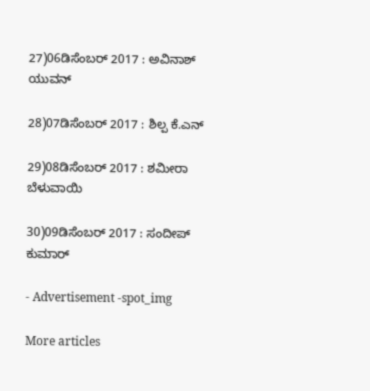27)06ಡಿಸೆಂಬರ್ 2017 : ಅವಿನಾಶ್ ಯುವನ್

28)07ಡಿಸೆಂಬರ್ 2017 : ಶಿಲ್ಪ ಕೆ.ಎನ್

29)08ಡಿಸೆಂಬರ್ 2017 : ಶಮೀರಾ ಬೆಳುವಾಯಿ

30)09ಡಿಸೆಂಬರ್ 2017 : ಸಂದೀಪ್ ಕುಮಾರ್

- Advertisement -spot_img

More articles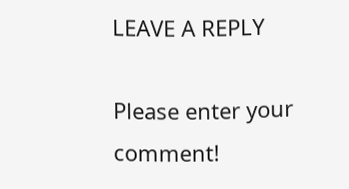LEAVE A REPLY

Please enter your comment!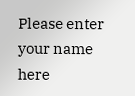Please enter your name here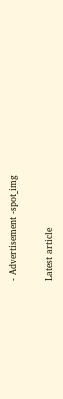- Advertisement -spot_img

Latest article